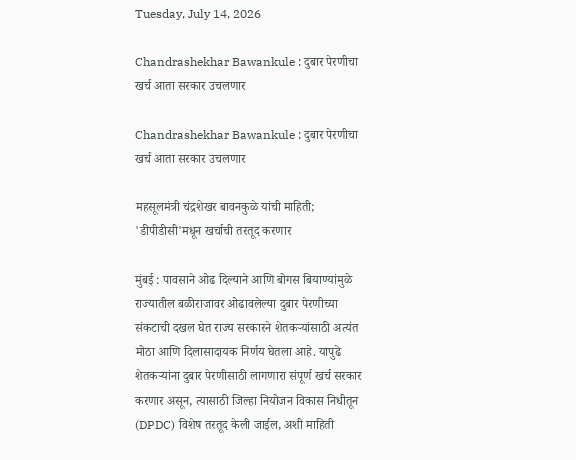Tuesday, July 14, 2026

Chandrashekhar Bawankule : दुबार पेरणीचा खर्च आता सरकार उचलणार

Chandrashekhar Bawankule : दुबार पेरणीचा खर्च आता सरकार उचलणार

महसूलमंत्री चंद्रशेखर बावनकुळे यांची माहिती; 'डीपीडीसी'मधून खर्चाची तरतूद करणार

मुंबई : पावसाने ओढ दिल्याने आणि बोगस बियाण्यांमुळे राज्यातील बळीराजावर ओढावलेल्या दुबार पेरणीच्या संकटाची दखल घेत राज्य सरकारने शेतकऱ्यांसाठी अत्यंत मोठा आणि दिलासादायक निर्णय घेतला आहे. यापुढे शेतकऱ्यांना दुबार पेरणीसाठी लागणारा संपूर्ण खर्च सरकार करणार असून, त्यासाठी जिल्हा नियोजन विकास निधीतून (DPDC) विशेष तरतूद केली जाईल, अशी माहिती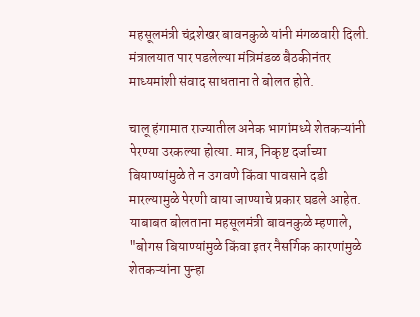महसूलमंत्री चंद्रशेखर बावनकुळे यांनी मंगळवारी दिली. मंत्रालयात पार पडलेल्या मंत्रिमंडळ बैठकीनंतर माध्यमांशी संवाद साधताना ते बोलत होते.

चालू हंगामात राज्यातील अनेक भागांमध्ये शेतकऱ्यांनी पेरण्या उरकल्या होत्या. मात्र, निकृष्ट दर्जाच्या बियाण्यांमुळे ते न उगवणे किंवा पावसाने दडी मारल्यामुळे पेरणी वाया जाण्याचे प्रकार घडले आहेत. याबाबत बोलताना महसूलमंत्री बावनकुळे म्हणाले, "बोगस बियाण्यांमुळे किंवा इतर नैसर्गिक कारणांमुळे शेतकऱ्यांना पुन्हा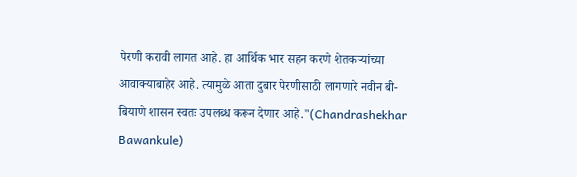पेरणी करावी लागत आहे. हा आर्थिक भार सहन करणे शेतकऱ्यांच्या आवाक्याबाहेर आहे. त्यामुळे आता दुबार पेरणीसाठी लागणारे नवीन बी-बियाणे शासन स्वतः उपलब्ध करून देणार आहे."(Chandrashekhar Bawankule)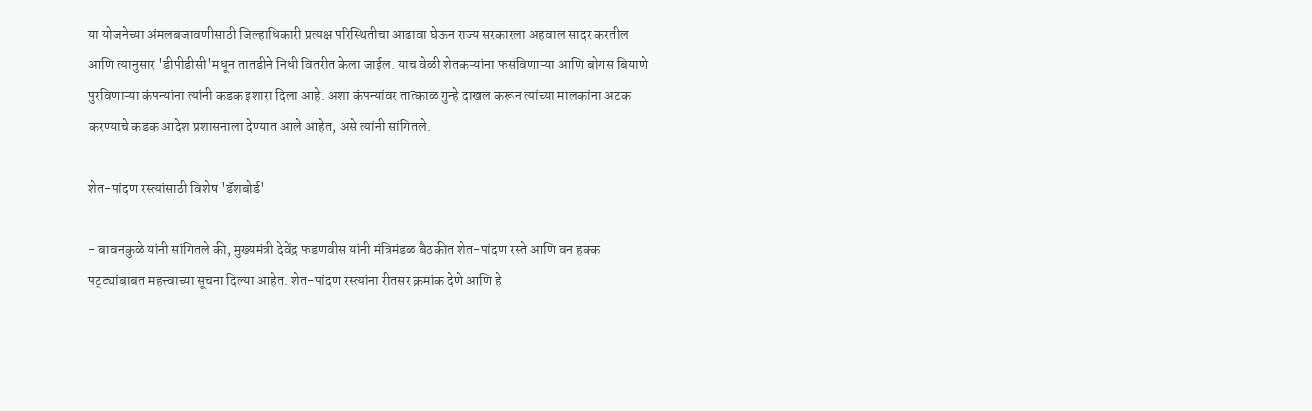या योजनेच्या अंमलबजावणीसाठी जिल्हाधिकारी प्रत्यक्ष परिस्थितीचा आढावा घेऊन राज्य सरकारला अहवाल सादर करतील आणि त्यानुसार 'डीपीडीसी'मधून तातडीने निधी वितरीत केला जाईल. याच वेळी शेतकऱ्यांना फसविणाऱ्या आणि बोगस बियाणे पुरविणाऱ्या कंपन्यांना त्यांनी कडक इशारा दिला आहे. अशा कंपन्यांवर तात्काळ गुन्हे दाखल करून त्यांच्या मालकांना अटक करण्याचे कडक आदेश प्रशासनाला देण्यात आले आहेत, असे त्यांनी सांगितले.

शेत-पांदण रस्त्यांसाठी विशेष 'डॅशबोर्ड'

- बावनकुळे यांनी सांगितले की, मुख्यमंत्री देवेंद्र फडणवीस यांनी मंत्रिमंडळ बैठकीत शेत-पांदण रस्ते आणि वन हक्क पट्ट्यांबाबत महत्त्वाच्या सूचना दिल्या आहेत. शेत-पांदण रस्त्यांना रीतसर क्रमांक देणे आणि हे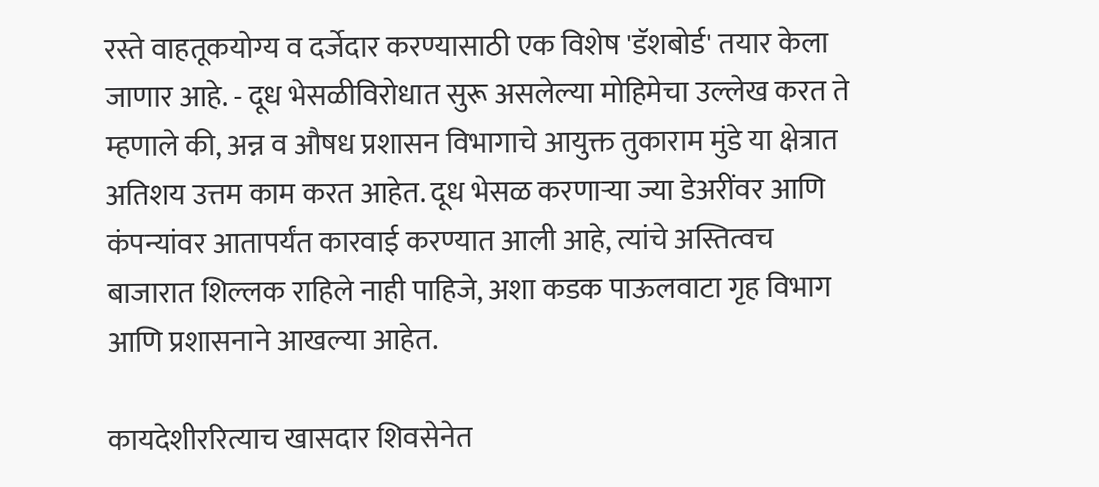रस्ते वाहतूकयोग्य व दर्जेदार करण्यासाठी एक विशेष 'डॅशबोर्ड' तयार केला जाणार आहे. - दूध भेसळीविरोधात सुरू असलेल्या मोहिमेचा उल्लेख करत ते म्हणाले की, अन्न व औषध प्रशासन विभागाचे आयुक्त तुकाराम मुंडे या क्षेत्रात अतिशय उत्तम काम करत आहेत. दूध भेसळ करणाऱ्या ज्या डेअरींवर आणि कंपन्यांवर आतापर्यंत कारवाई करण्यात आली आहे, त्यांचे अस्तित्वच बाजारात शिल्लक राहिले नाही पाहिजे, अशा कडक पाऊलवाटा गृह विभाग आणि प्रशासनाने आखल्या आहेत.

कायदेशीररित्याच खासदार शिवसेनेत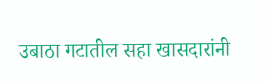उबाठा गटातील सहा खासदारांनी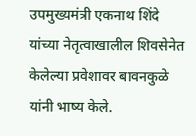उपमुख्यमंत्री एकनाथ शिंदे यांच्या नेतृत्वाखालील शिवसेनेत केलेल्या प्रवेशावर बावनकुळे यांनी भाष्य केले.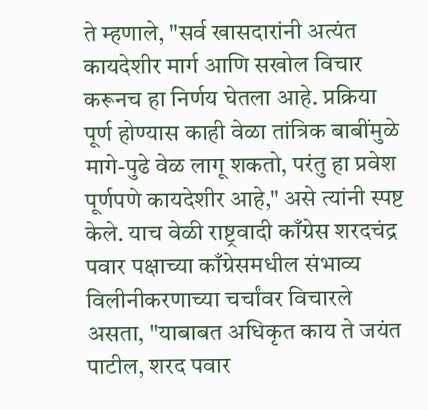ते म्हणाले, "सर्व खासदारांनी अत्यंत कायदेशीर मार्ग आणि सखोल विचार करूनच हा निर्णय घेतला आहे. प्रक्रिया पूर्ण होण्यास काही वेळा तांत्रिक बाबींमुळे मागे-पुढे वेळ लागू शकतो, परंतु हा प्रवेश पूर्णपणे कायदेशीर आहे," असे त्यांनी स्पष्ट केले. याच वेळी राष्ट्रवादी काँग्रेस शरदचंद्र पवार पक्षाच्या काँग्रेसमधील संभाव्य विलीनीकरणाच्या चर्चांवर विचारले असता, "याबाबत अधिकृत काय ते जयंत पाटील, शरद पवार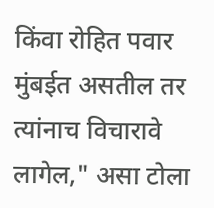किंवा रोहित पवार मुंबईत असतील तर त्यांनाच विचारावे लागेल," असा टोला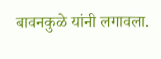बावनकुळे यांनी लगावला.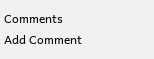Comments
Add Comment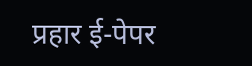प्रहार ई-पेपर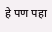हे पण पहा